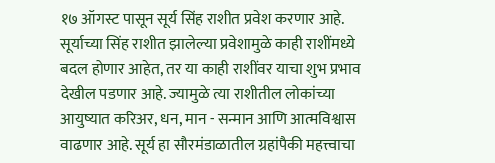१७ ऑगस्ट पासून सूर्य सिंह राशीत प्रवेश करणार आहे. सूर्याच्या सिंह राशीत झालेल्या प्रवेशामुळे काही राशींमध्ये बदल होणार आहेत, तर या काही राशींवर याचा शुभ प्रभाव देखील पडणार आहे. ज्यामुळे त्या राशीतील लोकांच्या आयुष्यात करिअर, धन, मान - सन्मान आणि आत्मविश्वास वाढणार आहे. सूर्य हा सौरमंडाळातील ग्रहांपैकी महत्त्वाचा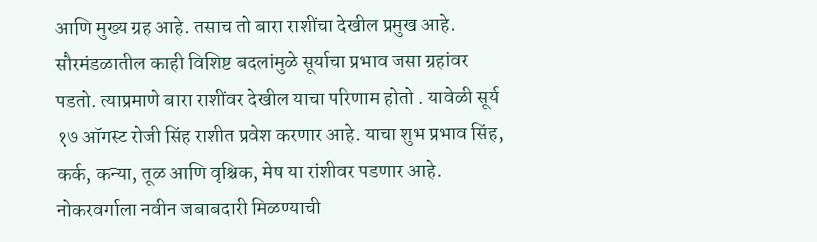आणि मुख्य ग्रह आहे. तसाच तो बारा राशींचा देखील प्रमुख आहे. सौरमंडळातील काही विशिष्ट बदलांमुळे सूर्याचा प्रभाव जसा ग्रहांवर पडतो. त्याप्रमाणे बारा राशींवर देखील याचा परिणाम होतो . यावेळी सूर्य १७ ऑगस्ट रोजी सिंह राशीत प्रवेश करणार आहे. याचा शुभ प्रभाव सिंह, कर्क, कन्या, तूळ आणि वृश्चिक, मेष या रांशीवर पडणार आहे.
नोकरवर्गाला नवीन जबाबदारी मिळण्याची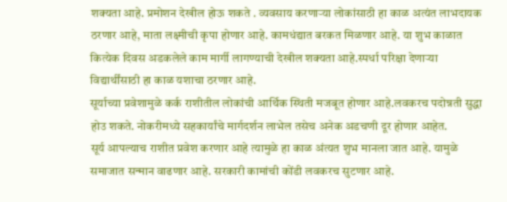शक्यता आहे. प्रमोशन देखील होऊ शकते . व्यवसाय करणाऱ्या लोकांसाठी हा काळ अत्यंत लाभदायक ठरणार आहे, माता लक्ष्मीची कृपा होणार आहे. कामधंद्यात बरकत मिळणार आहे. या शुभ काळात कित्येक दिवस अडकलेले काम मार्गी लागण्याची देखील शक्यता आहे.स्पर्धा परिक्षा देणाऱ्या विद्यार्थींसाठी हा काळ यशाचा ठरणार आहे.
सूर्याच्या प्रवेशामुळे कर्क राशीतील लोकांची आर्थिक स्थिती मजबूत होणार आहे.लवकरच पदोन्नती सुद्धा होउ शकते. नोकरीमध्ये सहकार्यांचे मार्गदर्शन लाभेल तसेच अनेक अडचणी दूर होणार आहेत.
सूर्य आपल्याच राशीत प्रवेश करणार आहे त्यामुळे हा काळ अंत्यत शुभ मानला जात आहे. यामुळे समाजात सन्मान वाढणार आहे. सरकारी कामांची कोंडी लवकरच सुटणार आहे.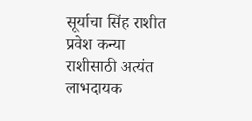सूर्याचा सिंह राशीत प्रवेश कन्या राशीसाठी अत्यंत लाभदायक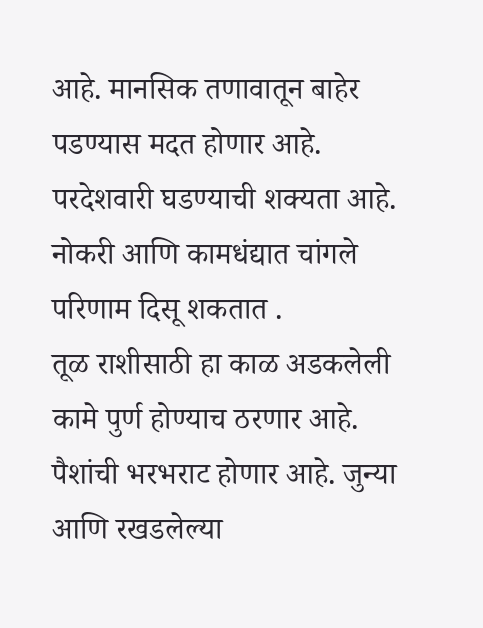आहे. मानसिक तणावातून बाहेर पडण्यास मदत होणार आहे. परदेशवारी घडण्याची शक्यता आहे. नोकरी आणि कामधंद्यात चांगले परिणाम दिसू शकतात .
तूळ राशीसाठी हा काळ अडकलेली कामे पुर्ण होण्याच ठरणार आहे. पैशांची भरभराट होणार आहे. जुन्या आणि रखडलेल्या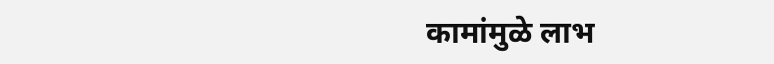कामांमुळे लाभ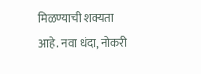मिळण्याची शक्यता आहे. नवा धंदा, नोकरी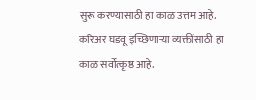सुरू करण्यासाठी हा काळ उत्तम आहे.
करिअर घडवू इच्छिणाऱ्या व्यक्तींसाठी हा काळ सर्वोत्कृष्ठ आहे.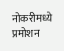नोकरीमध्ये प्रमोशन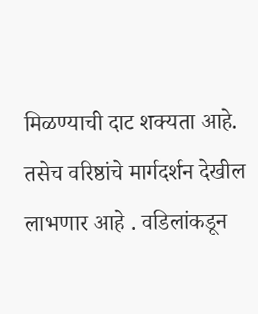मिळण्याची दाट शक्यता आहे. तसेच वरिष्ठांचे मार्गदर्शन देखील लाभणार आहे . वडिलांकडून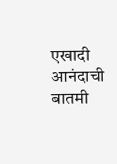एखादी आनंदाची बातमी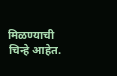मिळण्याची चिन्हे आहेत.